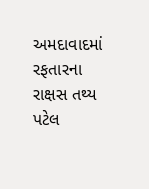અમદાવાદમાં રફતારના રાક્ષસ તથ્ય પટેલ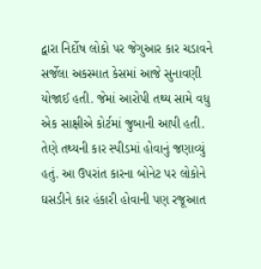દ્વારા નિર્દોષ લોકો પર જેગુઆર કાર ચડાવને સર્જેલા અકસ્માત કેસમાં આજે સુનાવણી યોજાઈ હતી. જેમાં આરોપી તથ્ય સામે વધુ એક સાક્ષીએ કોર્ટમાં જુબાની આપી હતી. તેણે તથ્યની કાર સ્પીડમાં હોવાનું જણાવ્યું હતું. આ ઉપરાંત કારના બોનેટ પર લોકોને ઘસડીને કાર હંકારી હોવાની પણ રજૂઆત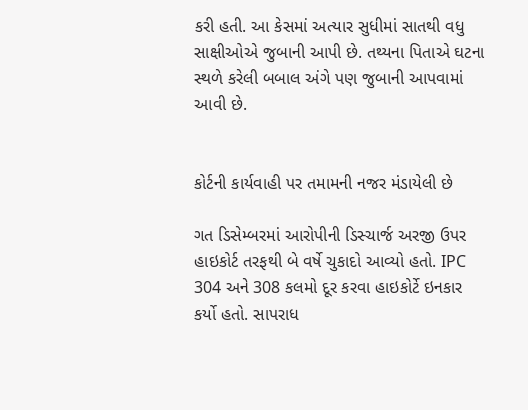કરી હતી. આ કેસમાં અત્યાર સુધીમાં સાતથી વધુ સાક્ષીઓએ જુબાની આપી છે. તથ્યના પિતાએ ઘટના સ્થળે કરેલી બબાલ અંગે પણ જુબાની આપવામાં આવી છે.


કોર્ટની કાર્યવાહી પર તમામની નજર મંડાયેલી છે

ગત ડિસેમ્બરમાં આરોપીની ડિસ્ચાર્જ અરજી ઉપર હાઇકોર્ટ તરફથી બે વર્ષે ચુકાદો આવ્યો હતો. IPC 304 અને 308 કલમો દૂર કરવા હાઇકોર્ટે ઇનકાર કર્યો હતો. સાપરાધ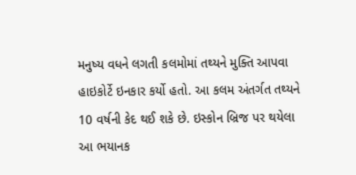મનુષ્ય વધને લગતી કલમોમાં તથ્યને મુક્તિ આપવા હાઇકોર્ટે ઇનકાર કર્યો હતો. આ કલમ અંતર્ગત તથ્યને 10 વર્ષની કેદ થઈ શકે છે. ઇસ્કોન બ્રિજ પર થયેલા આ ભયાનક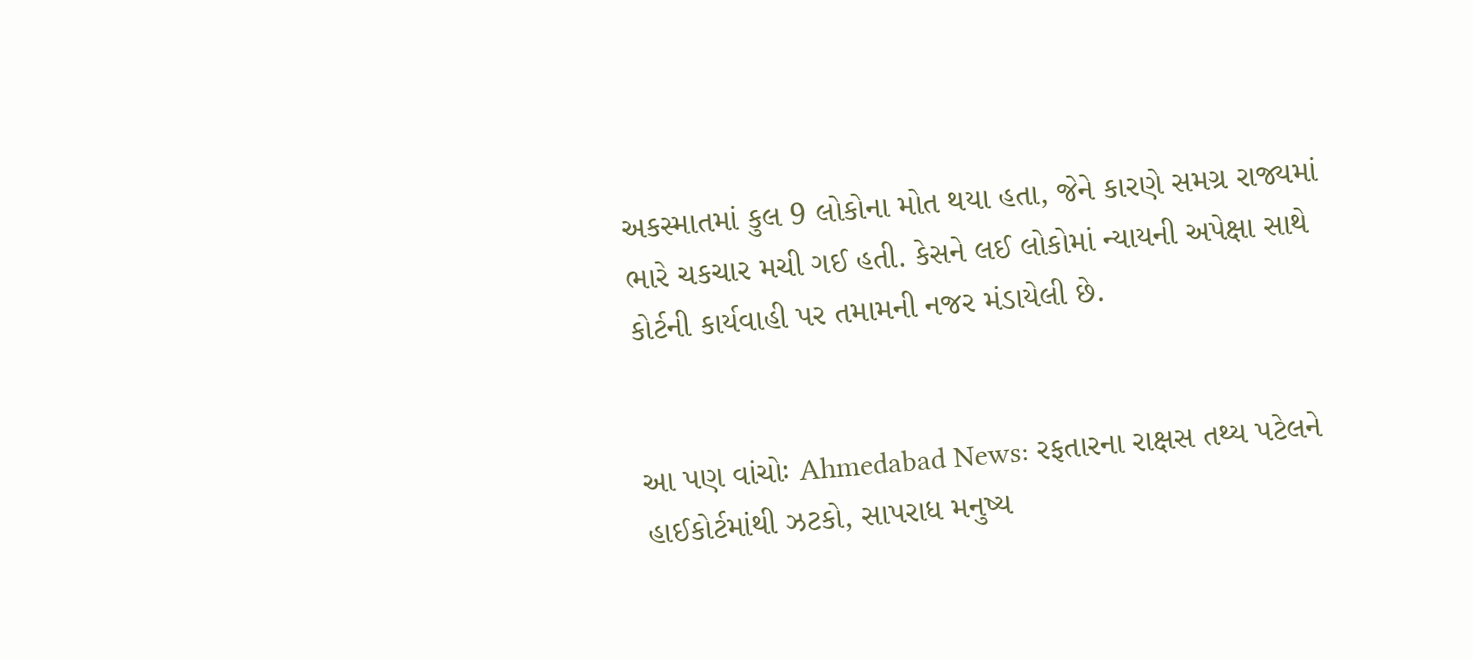અકસ્માતમાં કુલ 9 લોકોના મોત થયા હતા, જેને કારણે સમગ્ર રાજ્યમાં ભારે ચકચાર મચી ગઈ હતી. કેસને લઈ લોકોમાં ન્યાયની અપેક્ષા સાથે કોર્ટની કાર્યવાહી પર તમામની નજર મંડાયેલી છે.


આ પણ વાંચોઃ Ahmedabad News: રફતારના રાક્ષસ તથ્ય પટેલને હાઈકોર્ટમાંથી ઝટકો, સાપરાધ મનુષ્ય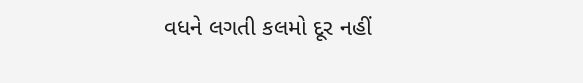વધને લગતી કલમો દૂર નહીં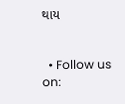થાય


  • Follow us on: